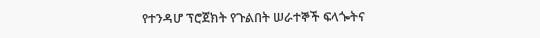የተንዳሆ ፕሮጀክት የጉልበት ሠራተኞች ፍላጐትና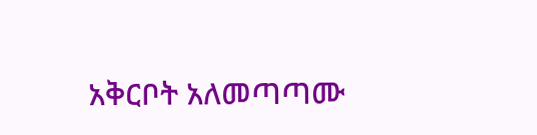አቅርቦት አለመጣጣሙ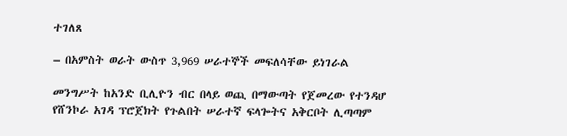ተገለጸ

– በአምስት ወራት ውስጥ 3,969 ሠራተኞች መፍለሳቸው ይነገራል

መንግሥት ከአንድ ቢሊዮን ብር በላይ ወጪ በማውጣት የጀመረው የተንዳሆ የሸንኮራ አገዳ ፕሮጀክት የጉልበት ሠራተኛ ፍላጐትና አቅርቦት ሊጣጣም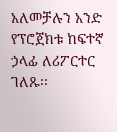አለመቻሉን አንድ የፕሮጀክቱ ከፍተኛ ኃላፊ ለሪፖርተር ገለጹ፡፡